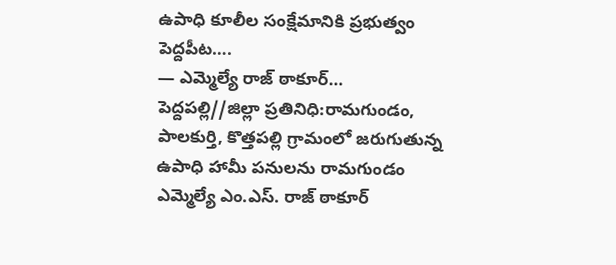ఉపాధి కూలీల సంక్షేమానికి ప్రభుత్వం పెద్దపీట….
— ఎమ్మెల్యే రాజ్ ఠాకూర్…
పెద్దపల్లి//జిల్లా ప్రతినిధి:రామగుండం, పాలకుర్తి, కొత్తపల్లి గ్రామంలో జరుగుతున్న ఉపాధి హామీ పనులను రామగుండం ఎమ్మెల్యే ఎం.ఎస్. రాజ్ ఠాకూర్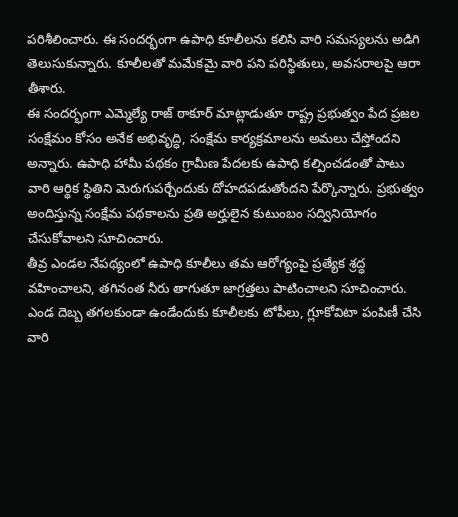పరిశీలించారు. ఈ సందర్భంగా ఉపాధి కూలీలను కలిసి వారి సమస్యలను అడిగి తెలుసుకున్నారు. కూలీలతో మమేకమై వారి పని పరిస్థితులు, అవసరాలపై ఆరా తీశారు.
ఈ సందర్భంగా ఎమ్మెల్యే రాజ్ ఠాకూర్ మాట్లాడుతూ రాష్ట్ర ప్రభుత్వం పేద ప్రజల సంక్షేమం కోసం అనేక అభివృద్ధి, సంక్షేమ కార్యక్రమాలను అమలు చేస్తోందని అన్నారు. ఉపాధి హామీ పథకం గ్రామీణ పేదలకు ఉపాధి కల్పించడంతో పాటు వారి ఆర్థిక స్థితిని మెరుగుపర్చేందుకు దోహదపడుతోందని పేర్కొన్నారు. ప్రభుత్వం అందిస్తున్న సంక్షేమ పథకాలను ప్రతి అర్హులైన కుటుంబం సద్వినియోగం చేసుకోవాలని సూచించారు.
తీవ్ర ఎండల నేపథ్యంలో ఉపాధి కూలీలు తమ ఆరోగ్యంపై ప్రత్యేక శ్రద్ధ వహించాలని, తగినంత నీరు తాగుతూ జాగ్రత్తలు పాటించాలని సూచించారు. ఎండ దెబ్బ తగలకుండా ఉండేందుకు కూలీలకు టోపీలు, గ్లూకోవిటా పంపిణీ చేసి వారి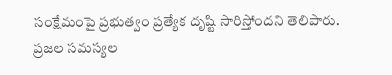సంక్షేమంపై ప్రభుత్వం ప్రత్యేక దృష్టి సారిస్తోందని తెలిపారు.
ప్రజల సమస్యల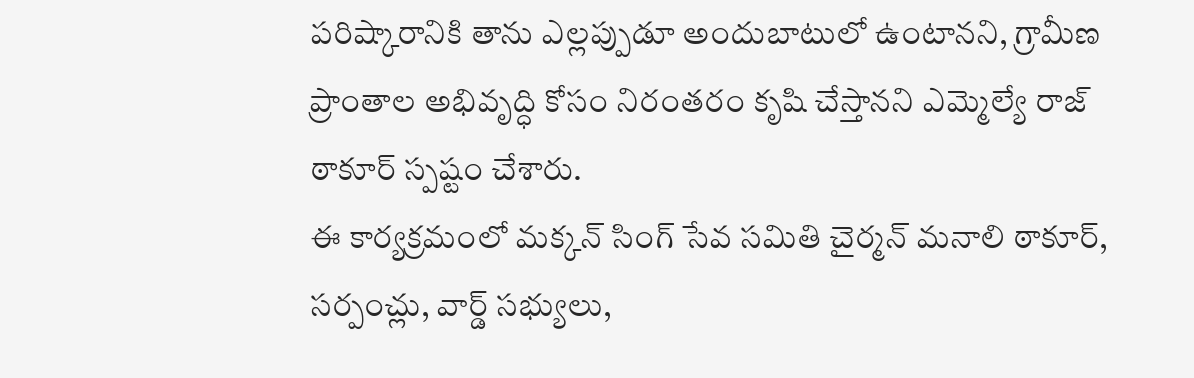పరిష్కారానికి తాను ఎల్లప్పుడూ అందుబాటులో ఉంటానని, గ్రామీణ ప్రాంతాల అభివృద్ధి కోసం నిరంతరం కృషి చేస్తానని ఎమ్మెల్యే రాజ్ ఠాకూర్ స్పష్టం చేశారు.
ఈ కార్యక్రమంలో మక్కన్ సింగ్ సేవ సమితి చైర్మన్ మనాలి ఠాకూర్, సర్పంచ్లు, వార్డ్ సభ్యులు,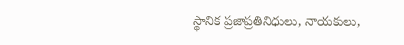స్థానిక ప్రజాప్రతినిధులు, నాయకులు,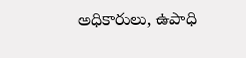అధికారులు, ఉపాధి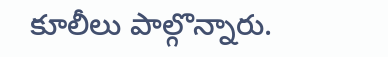కూలీలు పాల్గొన్నారు.